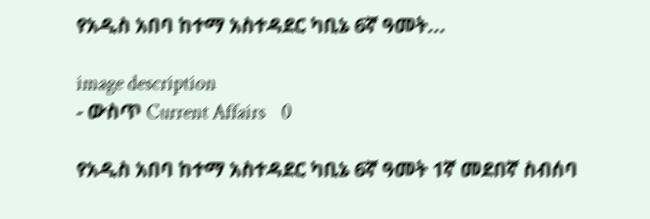የአዲስ አበባ ከተማ አስተዳደር ካቢኔ 6ኛ ዓመት...

image description
- ውስጥ Current Affairs    0

የአዲስ አበባ ከተማ አስተዳደር ካቢኔ 6ኛ ዓመት 1ኛ መደበኛ ስብሰባ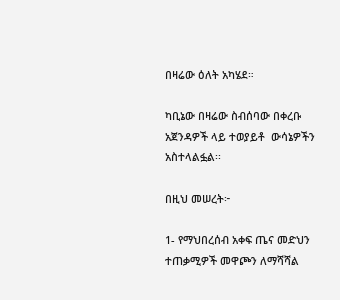በዛሬው ዕለት አካሄደ።

ካቢኔው በዛሬው ስብሰባው በቀረቡ  አጀንዳዎች ላይ ተወያይቶ  ውሳኔዎችን  አስተላልፏል፡፡

በዚህ መሠረት፦

1- የማህበረሰብ አቀፍ ጤና መድህን ተጠቃሚዎች መዋጮን ለማሻሻል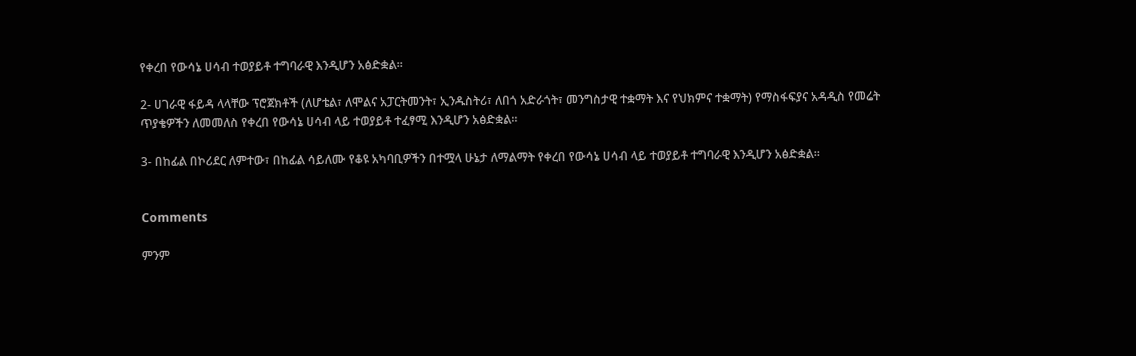የቀረበ የውሳኔ ሀሳብ ተወያይቶ ተግባራዊ እንዲሆን አፅድቋል።

2- ሀገራዊ ፋይዳ ላላቸው ፕሮጀክቶች (ለሆቴል፣ ለሞልና አፓርትመንት፣ ኢንዱስትሪ፣ ለበጎ አድራጎት፣ መንግስታዊ ተቋማት እና የህክምና ተቋማት) የማስፋፍያና አዳዲስ የመሬት ጥያቄዎችን ለመመለስ የቀረበ የውሳኔ ሀሳብ ላይ ተወያይቶ ተፈፃሚ እንዲሆን አፅድቋል።

3- በከፊል በኮሪደር ለምተው፣ በከፊል ሳይለሙ የቆዩ አካባቢዎችን በተሟላ ሁኔታ ለማልማት የቀረበ የውሳኔ ሀሳብ ላይ ተወያይቶ ተግባራዊ እንዲሆን አፅድቋል።


Comments

ምንም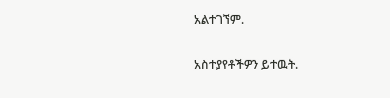አልተገኘም.

አስተያየቶችዎን ይተዉት.